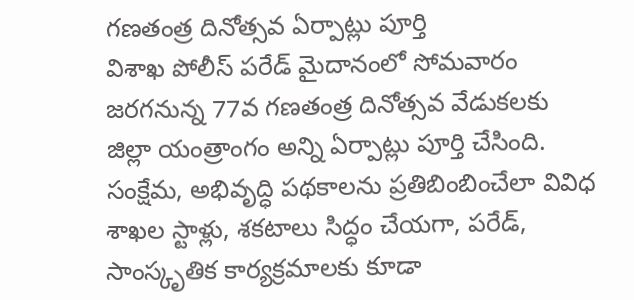గణతంత్ర దినోత్సవ ఏర్పాట్లు పూర్తి
విశాఖ పోలీస్ పరేడ్ మైదానంలో సోమవారం జరగనున్న 77వ గణతంత్ర దినోత్సవ వేడుకలకు జిల్లా యంత్రాంగం అన్ని ఏర్పాట్లు పూర్తి చేసింది. సంక్షేమ, అభివృద్ధి పథకాలను ప్రతిబింబించేలా వివిధ శాఖల స్టాళ్లు, శకటాలు సిద్ధం చేయగా, పరేడ్, సాంస్కృతిక కార్యక్రమాలకు కూడా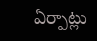ఏర్పాట్లు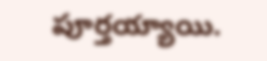పూర్తయ్యాయి.